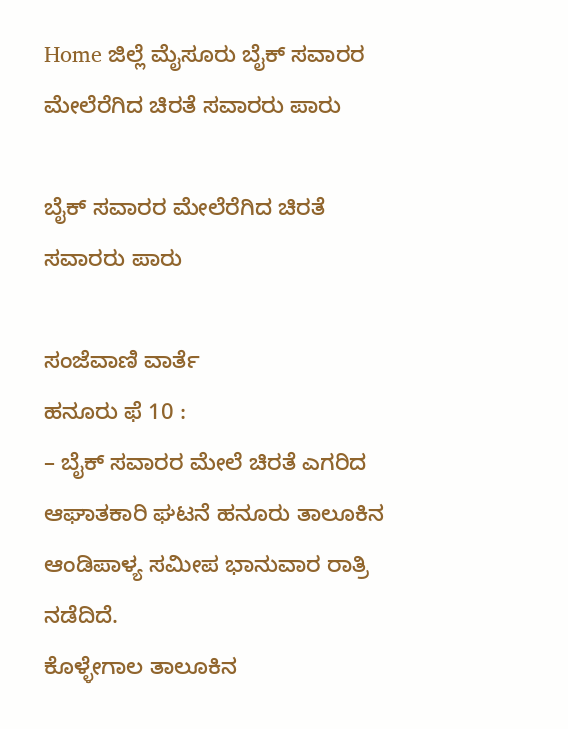Home ಜಿಲ್ಲೆ ಮೈಸೂರು ಬೈಕ್ ಸವಾರರ ಮೇಲೆರೆಗಿದ ಚಿರತೆ ಸವಾರರು ಪಾರು

ಬೈಕ್ ಸವಾರರ ಮೇಲೆರೆಗಿದ ಚಿರತೆ ಸವಾರರು ಪಾರು

ಸಂಜೆವಾಣಿ ವಾರ್ತೆ
ಹನೂರು ಫೆ 10 :
– ಬೈಕ್ ಸವಾರರ ಮೇಲೆ ಚಿರತೆ ಎಗರಿದ ಆಘಾತಕಾರಿ ಘಟನೆ ಹನೂರು ತಾಲೂಕಿನ ಆಂಡಿಪಾಳ್ಯ ಸಮೀಪ ಭಾನುವಾರ ರಾತ್ರಿ ನಡೆದಿದೆ.
ಕೊಳ್ಳೇಗಾಲ ತಾಲೂಕಿನ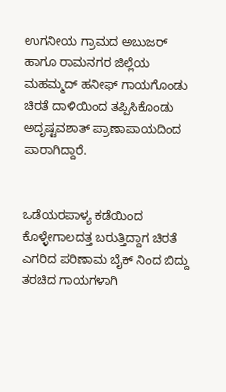ಉಗನೀಯ ಗ್ರಾಮದ ಅಬುಜರ್ ಹಾಗೂ ರಾಮನಗರ ಜಿಲ್ಲೆಯ ಮಹಮ್ಮದ್ ಹನೀಫ್ ಗಾಯಗೊಂಡು ಚಿರತೆ ದಾಳಿಯಿಂದ ತಪ್ಪಿಸಿಕೊಂಡು ಅದೃಷ್ಟವಶಾತ್ ಪ್ರಾಣಾಪಾಯದಿಂದ ಪಾರಾಗಿದ್ದಾರೆ.


ಒಡೆಯರಪಾಳ್ಯ ಕಡೆಯಿಂದ ಕೊಳ್ಳೇಗಾಲದತ್ತ ಬರುತ್ತಿದ್ದಾಗ ಚಿರತೆ ಎಗರಿದ ಪರಿಣಾಮ ಬೈಕ್ ನಿಂದ ಬಿದ್ದು ತರಚಿದ ಗಾಯಗಳಾಗಿ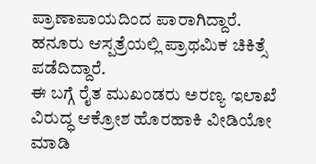ಪ್ರಾಣಾಪಾಯದಿಂದ ಪಾರಾಗಿದ್ದಾರೆ. ಹನೂರು ಆಸ್ಪತ್ರೆಯಲ್ಲಿ ಪ್ರಾಥಮಿಕ ಚಿಕಿತ್ಸೆ ಪಡೆದಿದ್ದಾರೆ.
ಈ ಬಗ್ಗೆ ರೈತ ಮುಖಂಡರು ಅರಣ್ಯ ಇಲಾಖೆ ವಿರುದ್ಧ ಆಕ್ರೋಶ ಹೊರಹಾಕಿ ವೀಡಿಯೋ ಮಾಡಿ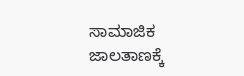ಸಾಮಾಜಿಕ ಜಾಲತಾಣಕ್ಕೆ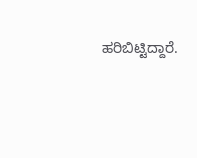ಹರಿಬಿಟ್ಟಿದ್ದಾರೆ.